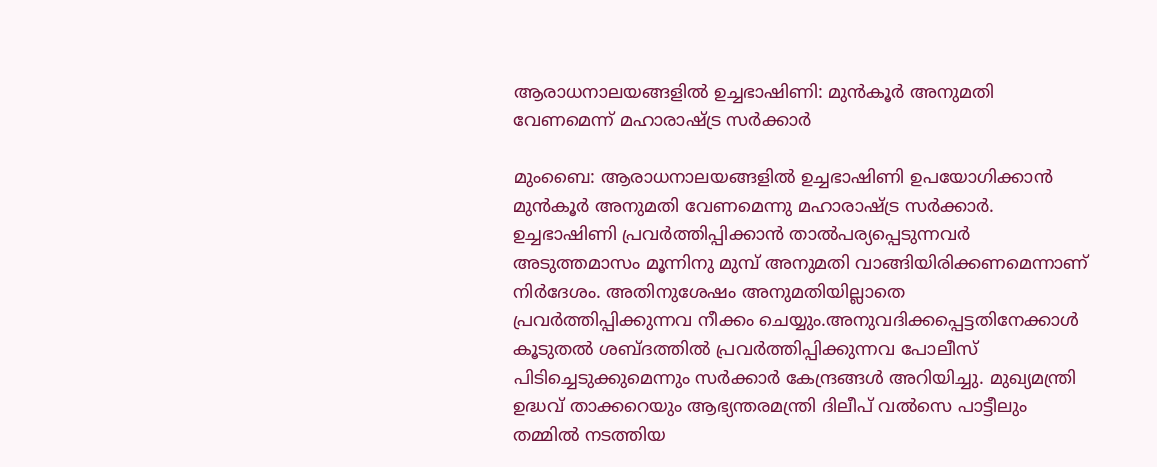ആരാധനാലയങ്ങളില്‍ ഉച്ചഭാഷിണി: മുന്‍കൂര്‍ അനുമതി വേണമെന്ന് മഹാരാഷ്ട്ര സര്‍ക്കാര്‍

മുംബൈ: ആരാധനാലയങ്ങളില്‍ ഉച്ചഭാഷിണി ഉപയോഗിക്കാന്‍ മുന്‍കൂര്‍ അനുമതി വേണമെന്നു മഹാരാഷ്ട്ര സര്‍ക്കാര്‍. ഉച്ചഭാഷിണി പ്രവര്‍ത്തിപ്പിക്കാന്‍ താല്‍പര്യപ്പെടുന്നവര്‍ അടുത്തമാസം മൂന്നിനു മുമ്പ് അനുമതി വാങ്ങിയിരിക്കണമെന്നാണ് നിര്‍ദേശം. അതിനുശേഷം അനുമതിയില്ലാതെ പ്രവര്‍ത്തിപ്പിക്കുന്നവ നീക്കം ചെയ്യും.അനുവദിക്കപ്പെട്ടതിനേക്കാള്‍ കൂടുതല്‍ ശബ്ദത്തില്‍ പ്രവര്‍ത്തിപ്പിക്കുന്നവ പോലീസ് പിടിച്ചെടുക്കുമെന്നും സര്‍ക്കാര്‍ കേന്ദ്രങ്ങള്‍ അറിയിച്ചു. മുഖ്യമന്ത്രി ഉദ്ധവ് താക്കറെയും ആഭ്യന്തരമന്ത്രി ദിലീപ് വല്‍സെ പാട്ടീലും തമ്മില്‍ നടത്തിയ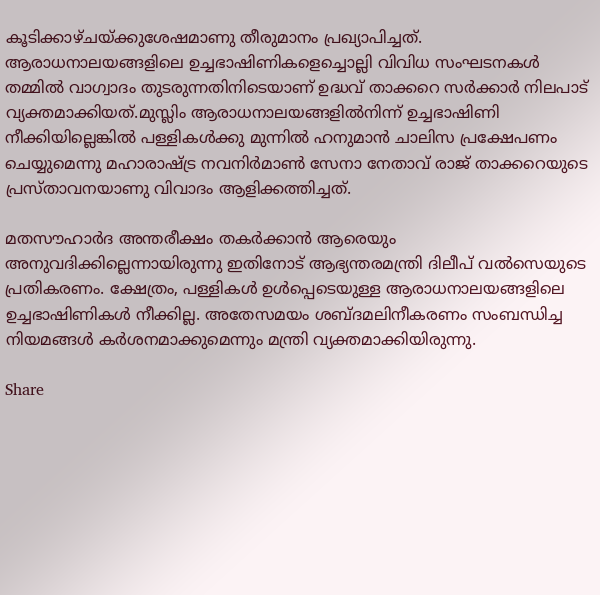കൂടിക്കാഴ്ചയ്ക്കുശേഷമാണു തീരുമാനം പ്രഖ്യാപിച്ചത്. ആരാധനാലയങ്ങളിലെ ഉച്ചഭാഷിണികളെച്ചൊല്ലി വിവിധ സംഘടനകള്‍ തമ്മില്‍ വാഗ്വാദം തുടരുന്നതിനിടെയാണ് ഉദ്ധവ് താക്കറെ സര്‍ക്കാര്‍ നിലപാട് വ്യക്തമാക്കിയത്.മുസ്ലിം ആരാധനാലയങ്ങളില്‍നിന്ന് ഉച്ചഭാഷിണി നീക്കിയില്ലെങ്കില്‍ പള്ളികള്‍ക്കു മുന്നില്‍ ഹനുമാന്‍ ചാലിസ പ്രക്ഷേപണം ചെയ്യുമെന്നു മഹാരാഷ്ട്ര നവനിര്‍മാണ്‍ സേനാ നേതാവ് രാജ് താക്കറെയുടെ പ്രസ്താവനയാണു വിവാദം ആളിക്കത്തിച്ചത്.

മതസൗഹാര്‍ദ അന്തരീക്ഷം തകര്‍ക്കാന്‍ ആരെയും അനുവദിക്കില്ലെന്നായിരുന്നു ഇതിനോട് ആഭ്യന്തരമന്ത്രി ദിലീപ് വല്‍സെയുടെ പ്രതികരണം. ക്ഷേത്രം, പള്ളികള്‍ ഉള്‍പ്പെടെയുള്ള ആരാധനാലയങ്ങളിലെ ഉച്ചഭാഷിണികള്‍ നീക്കില്ല. അതേസമയം ശബ്ദമലിനീകരണം സംബന്ധിച്ച നിയമങ്ങള്‍ കര്‍ശനമാക്കുമെന്നും മന്ത്രി വ്യക്തമാക്കിയിരുന്നു.

Share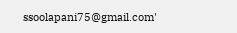ssoolapani75@gmail.com'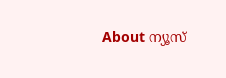About ന്യൂസ്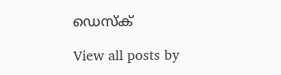ഡെസ്ക്

View all posts by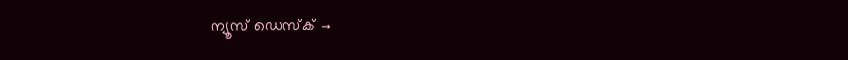ന്യൂസ് ഡെസ്ക് →